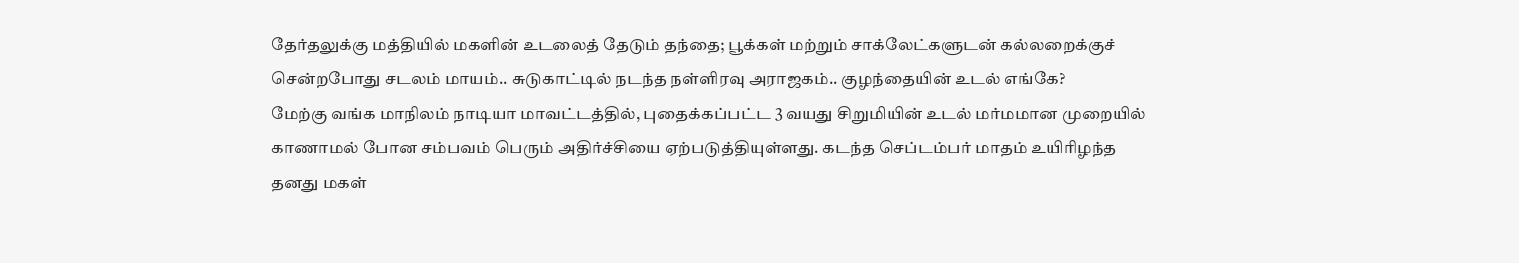தேர்தலுக்கு மத்தியில் மகளின் உடலைத் தேடும் தந்தை; பூக்கள் மற்றும் சாக்லேட்களுடன் கல்லறைக்குச் சென்றபோது சடலம் மாயம்.. சுடுகாட்டில் நடந்த நள்ளிரவு அராஜகம்.. குழந்தையின் உடல் எங்கே?
மேற்கு வங்க மாநிலம் நாடியா மாவட்டத்தில், புதைக்கப்பட்ட 3 வயது சிறுமியின் உடல் மர்மமான முறையில் காணாமல் போன சம்பவம் பெரும் அதிர்ச்சியை ஏற்படுத்தியுள்ளது. கடந்த செப்டம்பர் மாதம் உயிரிழந்த தனது மகள்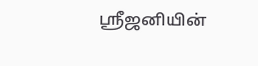ஸ்ரீஜனியின்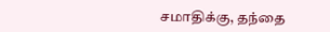சமாதிக்கு, தந்தை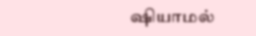ஷியாமல்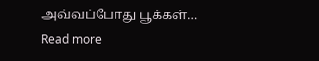அவ்வப்போது பூக்கள்…
Read more